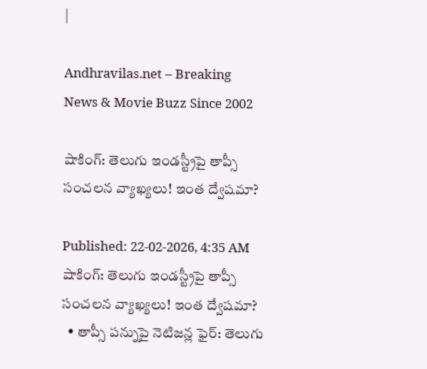|

Andhravilas.net – Breaking News & Movie Buzz Since 2002

షాకింగ్: తెలుగు ఇండస్ట్రీపై తాప్సీ సంచలన వ్యాఖ్యలు! ఇంత ద్వేషమా?

Published: 22-02-2026, 4:35 AM
షాకింగ్: తెలుగు ఇండస్ట్రీపై తాప్సీ సంచలన వ్యాఖ్యలు! ఇంత ద్వేషమా?
  • తాప్సీ పన్నుపై నెటిజన్ల ఫైర్: తెలుగు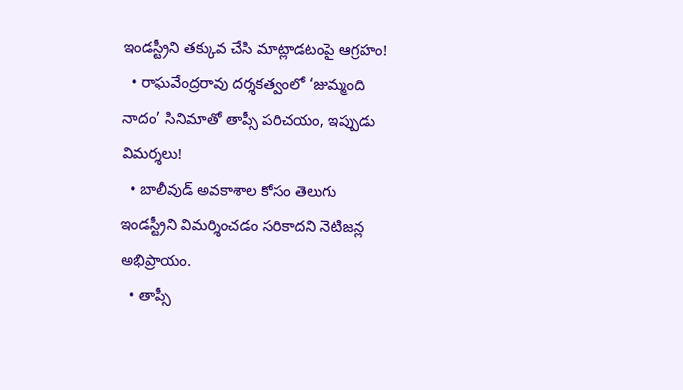ఇండస్ట్రీని తక్కువ చేసి మాట్లాడటంపై ఆగ్రహం!
  • రాఘవేంద్రరావు దర్శకత్వంలో ‘జుమ్మంది నాదం’ సినిమాతో తాప్సీ పరిచయం, ఇప్పుడు విమర్శలు!
  • బాలీవుడ్ అవకాశాల కోసం తెలుగు ఇండస్ట్రీని విమర్శించడం సరికాదని నెటిజన్ల అభిప్రాయం.
  • తాప్సీ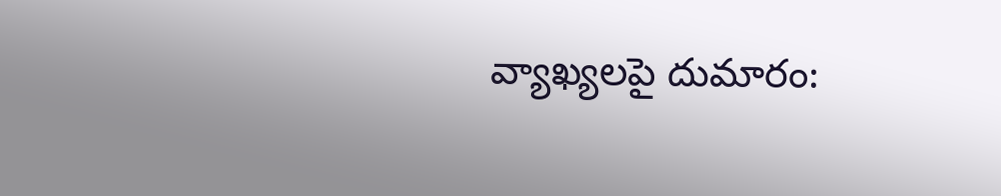వ్యాఖ్యలపై దుమారం: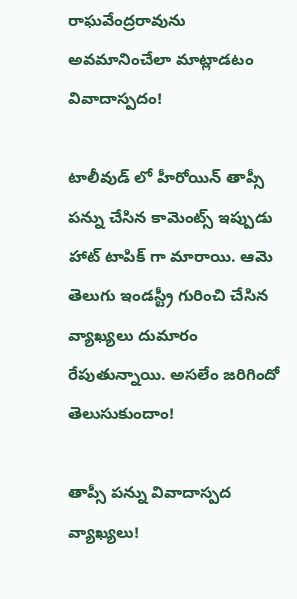రాఘవేంద్రరావును అవమానించేలా మాట్లాడటం వివాదాస్పదం!

టాలీవుడ్ లో హీరోయిన్ తాప్సీ పన్ను చేసిన కామెంట్స్ ఇప్పుడు హాట్ టాపిక్ గా మారాయి. ఆమె తెలుగు ఇండస్ట్రీ గురించి చేసిన వ్యాఖ్యలు దుమారం రేపుతున్నాయి. అసలేం జరిగిందో తెలుసుకుందాం!

తాప్సీ పన్ను వివాదాస్పద వ్యాఖ్యలు!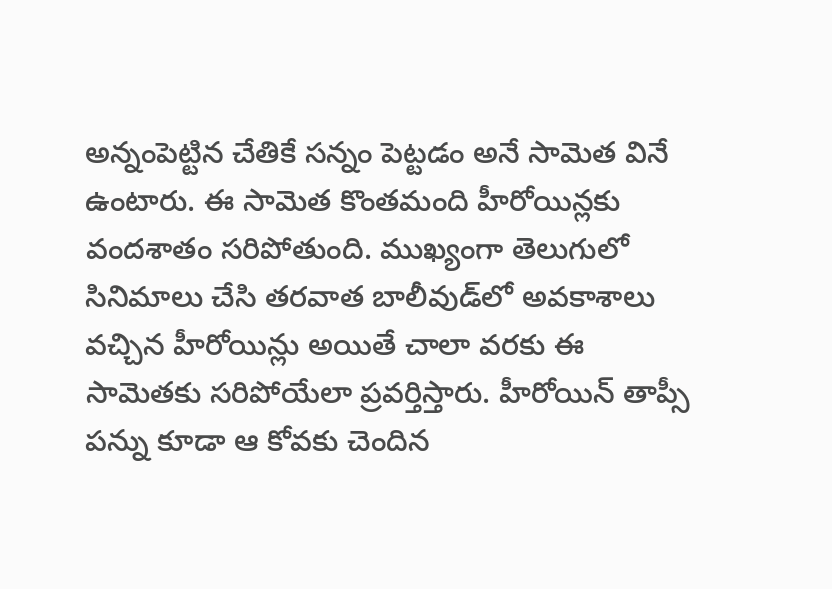అన్నంపెట్టిన చేతికే సన్నం పెట్టడం అనే సామెత వినే ఉంటారు. ఈ సామెత కొంతమంది హీరోయిన్లకు వందశాతం సరిపోతుంది. ముఖ్యంగా తెలుగులో సినిమాలు చేసి తరవాత బాలీవుడ్‌లో అవకాశాలు వచ్చిన హీరోయిన్లు అయితే చాలా వరకు ఈ సామెతకు సరిపోయేలా ప్రవర్తిస్తారు. హీరోయిన్ తాప్సీ పన్ను కూడా ఆ కోవకు చెందిన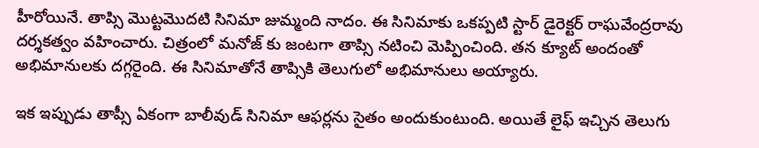హీరోయినే. తాప్సి మొట్టమొదటి సినిమా జుమ్మంది నాదం. ఈ సినిమాకు ఒకప్పటి స్టార్ డైరెక్టర్ రాఘవేంద్రరావు దర్శకత్వం వహించారు. చిత్రంలో మనోజ్ కు జంటగా తాప్సి నటించి మెప్పించింది. తన క్యూట్ అందంతో అభిమానులకు దగ్గరైంది. ఈ సినిమాతోనే తాప్సికి తెలుగులో అభిమానులు అయ్యారు.

ఇక ఇప్పుడు తాప్సీ ఏకంగా బాలీవుడ్ సినిమా ఆఫర్లను సైతం అందుకుంటుంది. అయితే లైఫ్ ఇచ్చిన తెలుగు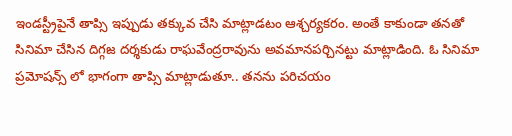ఇండస్ట్రీపైనే తాప్సి ఇప్పుడు తక్కువ చేసి మాట్లాడటం ఆశ్చర్యకరం. అంతే కాకుండా తనతో సినిమా చేసిన దిగ్గజ దర్శకుడు రాఘవేంద్రరావును అవమానపర్చినట్టు మాట్లాడింది. ఓ సినిమా ప్రమోషన్స్ లో భాగంగా తాప్సి మాట్లాడుతూ.. త‌న‌ను ప‌రిచ‌యం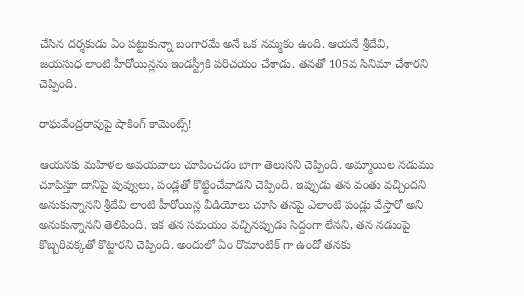చేసిన ద‌ర్శ‌కుడు ఏం ప‌ట్టుకున్నా బంగారమే అనే ఒక న‌మ్మ‌కం ఉంది. ఆయ‌నే శ్రీదేవి, జ‌య‌సుధ లాంటి హీరోయిన్ల‌ను ఇండ‌స్ట్రీకి ప‌రిచ‌యం చేశాడు. త‌నతో 105వ సినిమా చేశార‌ని చెప్పింది.

రాఘవేంద్రరావుపై షాకింగ్ కామెంట్స్!

ఆయ‌న‌కు మ‌హిళ‌ల‌ అవ‌య‌వాలు చూపించ‌డం బాగా తెలుస‌ని చెప్పింది. అమ్మాయిల న‌డుము చూపిస్తూ దానిపై పువ్వులు, పండ్ల‌తో కొట్టించేవాడ‌ని చెప్పింది. ఇప్పుడు త‌న వంతు వ‌చ్చిందని అనుకున్నానని శ్రీదేవి లాంటి హీరోయిన్ల వీడియోలు చూసి త‌న‌పై ఎలాంటి పండ్లు వేస్తారో అని అనుకున్నాన‌ని తెలిపింది. ఇక త‌న స‌మ‌యం వ‌చ్చిన‌ప్పుడు సిద్దంగా లేన‌ని, త‌న న‌డుంపై కొబ్బ‌రివ‌క్క‌తో కొట్టార‌ని చెప్పింది. అందులో ఏం రొమాంటిక్ గా ఉందో త‌న‌కు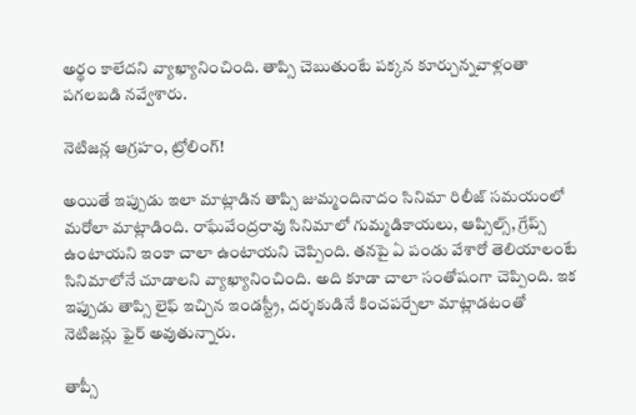అర్థం కాలేద‌ని వ్యాఖ్యానించింది. తాప్సి చెబుతుంటే ప‌క్క‌న కూర్చున్న‌వాళ్లంతా ప‌గ‌ల‌బ‌డి న‌వ్వేశారు.

నెటిజన్ల ఆగ్రహం, ట్రోలింగ్!

అయితే ఇప్పుడు ఇలా మాట్లాడిన తాప్సి జుమ్మందినాదం సినిమా రిలీజ్ స‌మ‌యంలో మ‌రోలా మాట్లాడింది. రాఘేవేంద్ర‌రావు సినిమాలో గుమ్మ‌డికాయ‌లు, ఆప్సిల్స్, గ్రేప్స్ ఉంటాయ‌ని ఇంకా చాలా ఉంటాయ‌ని చెప్పింది. త‌న‌పై ఏ పండు వేశారో తెలియాలంటే సినిమాలోనే చూడాల‌ని వ్యాఖ్యానించింది. అది కూడా చాలా సంతోషంగా చెప్పింది. ఇక ఇప్పుడు తాప్సి లైఫ్ ఇచ్చిన ఇండ‌స్ట్రీ, ద‌ర్శ‌కుడినే కించ‌ప‌ర్చేలా మాట్లాడ‌టంతో నెటిజ‌న్లు ఫైర్ అవుతున్నారు.

తాప్సీ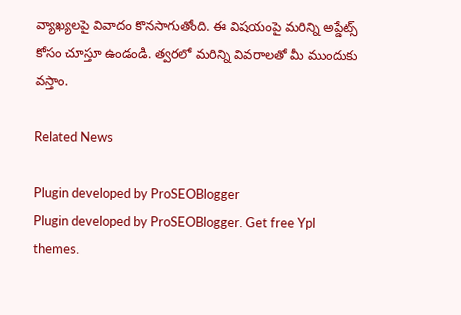వ్యాఖ్యలపై వివాదం కొనసాగుతోంది. ఈ విషయంపై మరిన్ని అప్డేట్స్ కోసం చూస్తూ ఉండండి. త్వరలో మరిన్ని వివరాలతో మీ ముందుకు వస్తాం.

Related News

Plugin developed by ProSEOBlogger
Plugin developed by ProSEOBlogger. Get free Ypl themes.